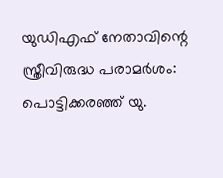യുഡിഎഫ് നേതാവിന്റെ സ്ത്രീവിരുദ്ധ പരാമർശം: പൊട്ടിക്കരഞ്ഞ് യു.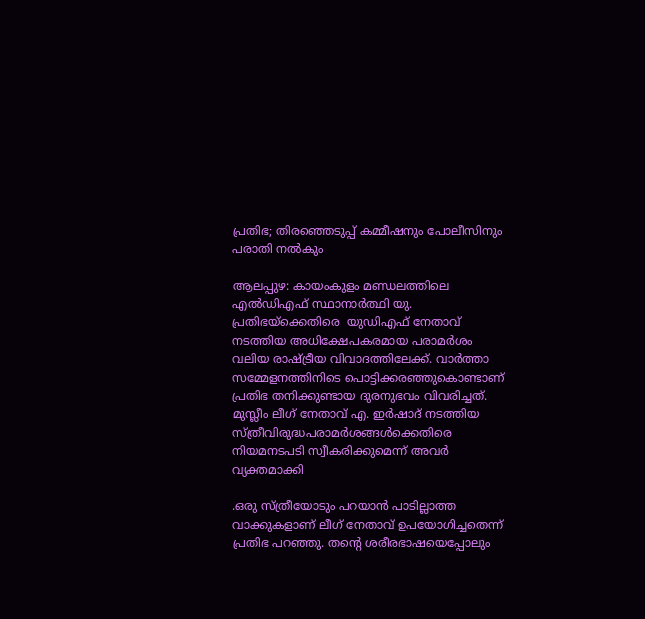പ്രതിഭ; തിരഞ്ഞെടുപ്പ് കമ്മീഷനും പോലീസിനും പരാതി നൽകും

ആലപ്പുഴ: കായംകുളം മണ്ഡലത്തിലെ എൽഡിഎഫ് സ്ഥാനാർത്ഥി യു. പ്രതിഭയ്‌ക്കെതിരെ  യുഡിഎഫ് നേതാവ് നടത്തിയ അധിക്ഷേപകരമായ പരാമർശം വലിയ രാഷ്ട്രീയ വിവാദത്തിലേക്ക്. വാർത്താ സമ്മേളനത്തിനിടെ പൊട്ടിക്കരഞ്ഞുകൊണ്ടാണ് പ്രതിഭ തനിക്കുണ്ടായ ദുരനുഭവം വിവരിച്ചത്. മുസ്ലീം ലീഗ് നേതാവ് എ. ഇർഷാദ് നടത്തിയ സ്ത്രീവിരുദ്ധപരാമർശങ്ങൾക്കെതിരെ നിയമനടപടി സ്വീകരിക്കുമെന്ന് അവർ വ്യക്തമാക്കി

.ഒരു സ്ത്രീയോടും പറയാൻ പാടില്ലാത്ത വാക്കുകളാണ് ലീഗ് നേതാവ് ഉപയോഗിച്ചതെന്ന് പ്രതിഭ പറഞ്ഞു. തന്റെ ശരീരഭാഷയെപ്പോലും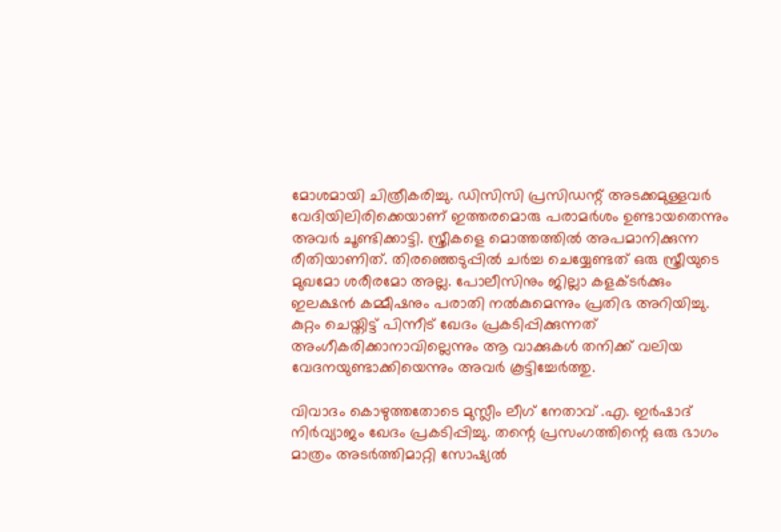മോശമായി ചിത്രീകരിച്ചു. ഡിസിസി പ്രസിഡന്റ് അടക്കമുള്ളവർ വേദിയിലിരിക്കെയാണ് ഇത്തരമൊരു പരാമർശം ഉണ്ടായതെന്നും അവർ ചൂണ്ടിക്കാട്ടി. സ്ത്രീകളെ മൊത്തത്തിൽ അപമാനിക്കുന്ന രീതിയാണിത്. തിരഞ്ഞെടുപ്പിൽ ചർച്ച ചെയ്യേണ്ടത് ഒരു സ്ത്രീയുടെ മുഖമോ ശരീരമോ അല്ല. പോലീസിനും ജില്ലാ കളക്ടർക്കും ഇലക്ഷൻ കമ്മീഷനും പരാതി നൽകുമെന്നും പ്രതിഭ അറിയിച്ചു. കുറ്റം ചെയ്തിട്ട് പിന്നീട് ഖേദം പ്രകടിപ്പിക്കുന്നത് അംഗീകരിക്കാനാവില്ലെന്നും ആ വാക്കുകൾ തനിക്ക് വലിയ വേദനയുണ്ടാക്കിയെന്നും അവർ കൂട്ടിച്ചേർത്തു.

വിവാദം കൊഴുത്തതോടെ മുസ്ലീം ലീഗ് നേതാവ് .എ. ഇർഷാദ് നിർവ്യാജം ഖേദം പ്രകടിപ്പിച്ചു. തന്റെ പ്രസംഗത്തിന്റെ ഒരു ഭാഗം മാത്രം അടർത്തിമാറ്റി സോഷ്യൽ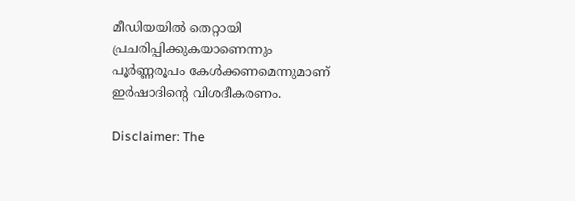മീഡിയയിൽ തെറ്റായി പ്രചരിപ്പിക്കുകയാണെന്നും പൂർണ്ണരൂപം കേൾക്കണമെന്നുമാണ് ഇർഷാദിന്റെ വിശദീകരണം.

Disclaimer: The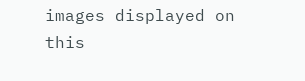images displayed on this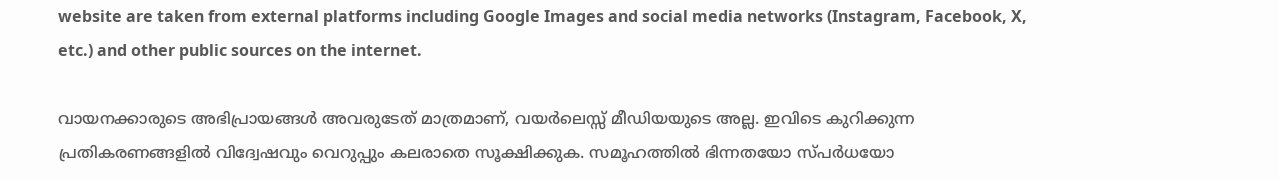website are taken from external platforms including Google Images and social media networks (Instagram, Facebook, X, etc.) and other public sources on the internet.

വായനക്കാരുടെ അഭിപ്രായങ്ങള്‍ അവരുടേത് മാത്രമാണ്, വയർലെസ്സ് മീഡിയയുടെ അല്ല. ഇവിടെ കുറിക്കുന്ന പ്രതികരണങ്ങളിൽ വിദ്വേഷവും വെറുപ്പും കലരാതെ സൂക്ഷിക്കുക. സമൂഹത്തിൽ ഭിന്നതയോ സ്‌പർധയോ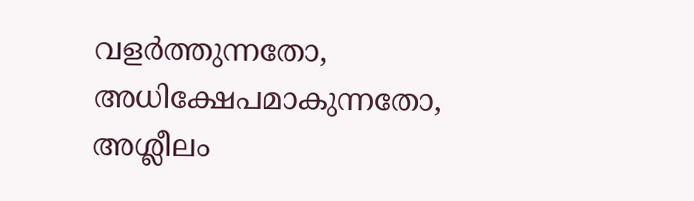വളർത്തുന്നതോ, അധിക്ഷേപമാകുന്നതോ, അശ്ലീലം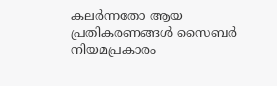കലർന്നതോ ആയ പ്രതികരണങ്ങൾ സൈബർ നിയമപ്രകാരം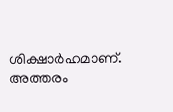ശിക്ഷാർഹമാണ്. അത്തരം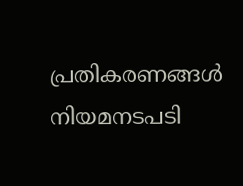പ്രതികരണങ്ങൾ നിയമനടപടി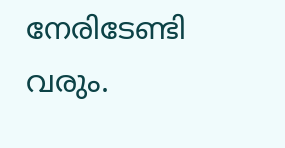നേരിടേണ്ടി വരും.